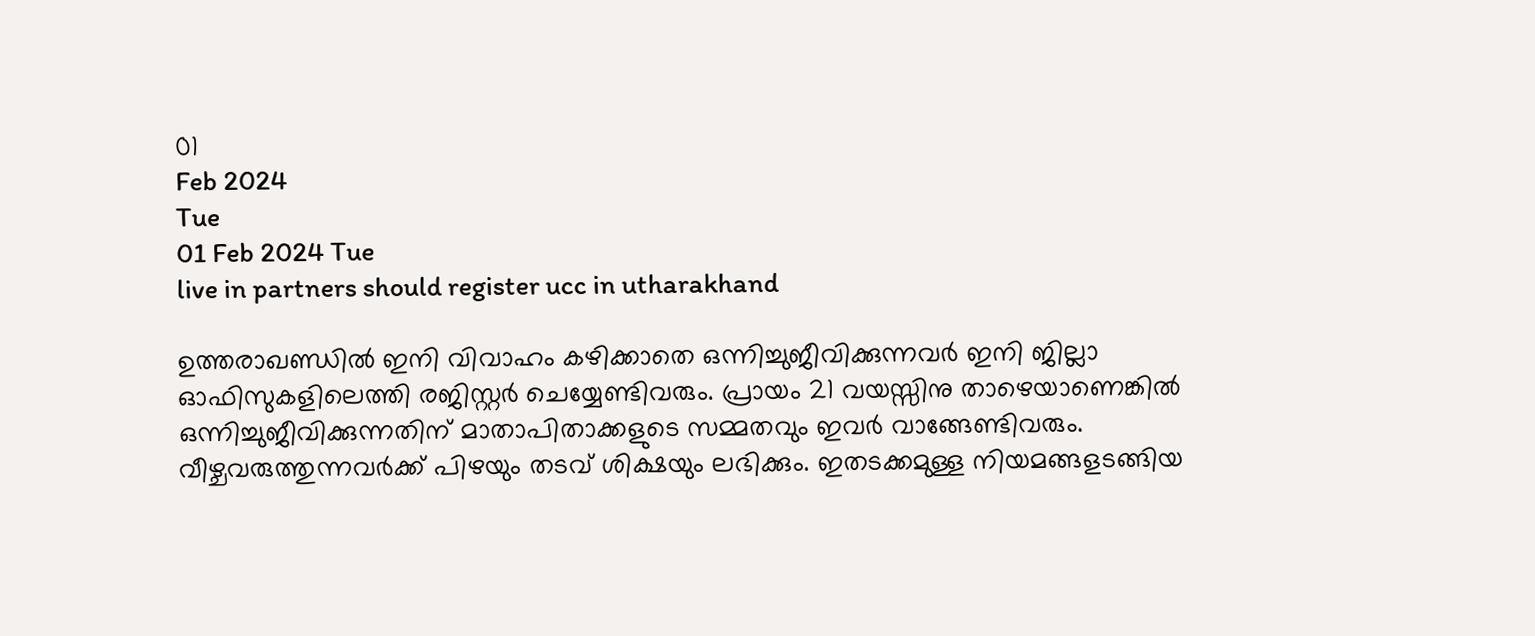01
Feb 2024
Tue
01 Feb 2024 Tue
live in partners should register ucc in utharakhand

ഉത്തരാഖണ്ഡില്‍ ഇനി വിവാഹം കഴിക്കാതെ ഒന്നിച്ചുജീവിക്കുന്നവര്‍ ഇനി ജില്ലാ ഓഫിസുകളിലെത്തി രജിസ്റ്റര്‍ ചെയ്യേണ്ടിവരും. പ്രായം 21 വയസ്സിനു താഴെയാണെങ്കില്‍ ഒന്നിച്ചുജീവിക്കുന്നതിന് മാതാപിതാക്കളുടെ സമ്മതവും ഇവര്‍ വാങ്ങേണ്ടിവരും. വീഴ്ചവരുത്തുന്നവര്‍ക്ക് പിഴയും തടവ് ശിക്ഷയും ലഭിക്കും. ഇതടക്കമുള്ള നിയമങ്ങളടങ്ങിയ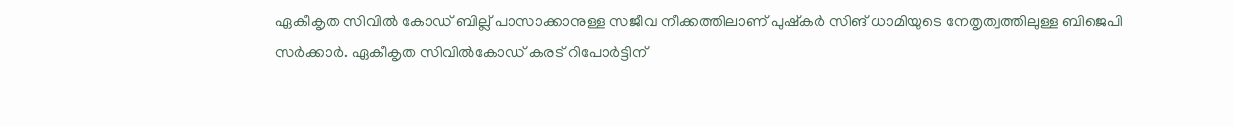ഏകീകൃത സിവില്‍ കോഡ് ബില്ല് പാസാക്കാനുള്ള സജീവ നീക്കത്തിലാണ് പുഷ്‌കര്‍ സിങ് ധാമിയുടെ നേതൃത്വത്തിലുള്ള ബിജെപി സര്‍ക്കാര്‍. ഏകീകൃത സിവില്‍കോഡ് കരട് റിപോര്‍ട്ടിന്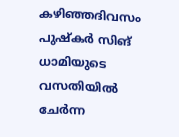കഴിഞ്ഞദിവസം പുഷ്‌കര്‍ സിങ് ധാമിയുടെ വസതിയില്‍ ചേര്‍ന്ന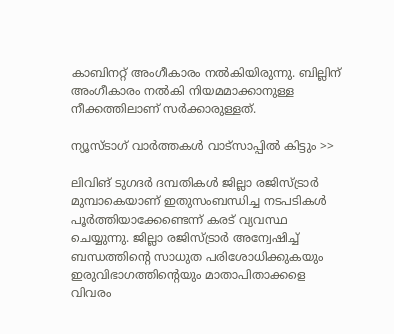കാബിനറ്റ് അംഗീകാരം നല്‍കിയിരുന്നു. ബില്ലിന് അംഗീകാരം നല്‍കി നിയമമാക്കാനുള്ള നീക്കത്തിലാണ് സര്‍ക്കാരുള്ളത്.

ന്യൂസ്ടാഗ് വാര്‍ത്തകള്‍ വാട്‌സാപ്പില്‍ കിട്ടും >>

ലിവിങ് ടുഗദര്‍ ദമ്പതികള്‍ ജില്ലാ രജിസ്ട്രാര്‍ മുമ്പാകെയാണ് ഇതുസംബന്ധിച്ച നടപടികള്‍ പൂര്‍ത്തിയാക്കേണ്ടെന്ന് കരട് വ്യവസ്ഥ ചെയ്യുന്നു. ജില്ലാ രജിസ്ട്രാര്‍ അന്വേഷിച്ച് ബന്ധത്തിന്റെ സാധുത പരിശോധിക്കുകയും ഇരുവിഭാഗത്തിന്റെയും മാതാപിതാക്കളെ വിവരം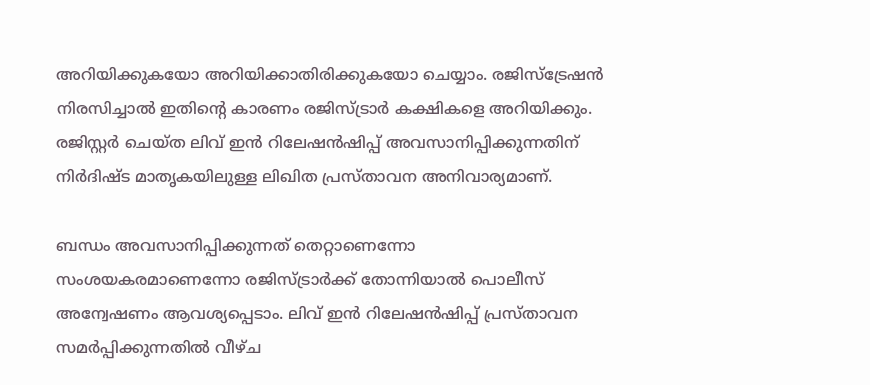അറിയിക്കുകയോ അറിയിക്കാതിരിക്കുകയോ ചെയ്യാം. രജിസ്‌ട്രേഷന്‍ നിരസിച്ചാല്‍ ഇതിന്റെ കാരണം രജിസ്ട്രാര്‍ കക്ഷികളെ അറിയിക്കും. രജിസ്റ്റര്‍ ചെയ്ത ലിവ് ഇന്‍ റിലേഷന്‍ഷിപ്പ് അവസാനിപ്പിക്കുന്നതിന് നിര്‍ദിഷ്ട മാതൃകയിലുള്ള ലിഖിത പ്രസ്താവന അനിവാര്യമാണ്.

ബന്ധം അവസാനിപ്പിക്കുന്നത് തെറ്റാണെന്നോ സംശയകരമാണെന്നോ രജിസ്ട്രാര്‍ക്ക് തോന്നിയാല്‍ പൊലീസ് അന്വേഷണം ആവശ്യപ്പെടാം. ലിവ് ഇന്‍ റിലേഷന്‍ഷിപ്പ് പ്രസ്താവന സമര്‍പ്പിക്കുന്നതില്‍ വീഴ്ച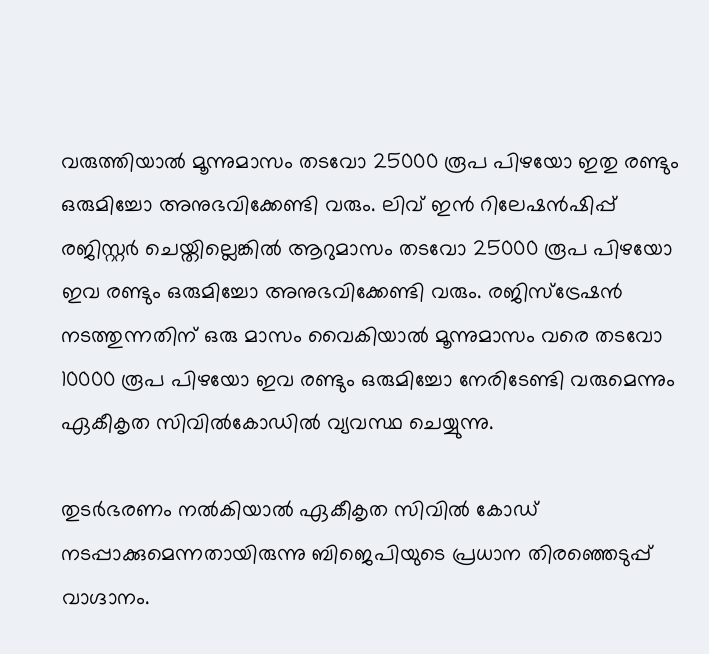വരുത്തിയാല്‍ മൂന്നുമാസം തടവോ 25000 രൂപ പിഴയോ ഇതു രണ്ടും ഒരുമിച്ചോ അനുഭവിക്കേണ്ടി വരും. ലിവ് ഇന്‍ റിലേഷന്‍ഷിപ്പ് രജിസ്റ്റര്‍ ചെയ്തില്ലെങ്കില്‍ ആറുമാസം തടവോ 25000 രൂപ പിഴയോ ഇവ രണ്ടും ഒരുമിച്ചോ അനുഭവിക്കേണ്ടി വരും. രജിസ്‌ട്രേഷന്‍ നടത്തുന്നതിന് ഒരു മാസം വൈകിയാല്‍ മൂന്നുമാസം വരെ തടവോ 10000 രൂപ പിഴയോ ഇവ രണ്ടും ഒരുമിച്ചോ നേരിടേണ്ടി വരുമെന്നും ഏകീകൃത സിവില്‍കോഡില്‍ വ്യവസ്ഥ ചെയ്യുന്നു.

തുടര്‍ഭരണം നല്‍കിയാല്‍ ഏകീകൃത സിവില്‍ കോഡ് നടപ്പാക്കുമെന്നതായിരുന്നു ബിജെപിയുടെ പ്രധാന തിരഞ്ഞെടുപ്പ് വാഗ്ദാനം.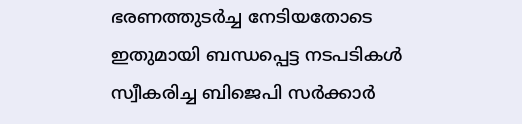ഭരണത്തുടര്‍ച്ച നേടിയതോടെ ഇതുമായി ബന്ധപ്പെട്ട നടപടികള്‍ സ്വീകരിച്ച ബിജെപി സര്‍ക്കാര്‍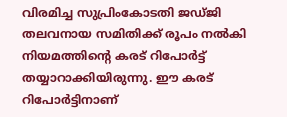വിരമിച്ച സുപ്രിംകോടതി ജഡ്ജി തലവനായ സമിതിക്ക് രൂപം നല്‍കി നിയമത്തിന്റെ കരട് റിപോര്‍ട്ട് തയ്യാറാക്കിയിരുന്നു. ഈ കരട് റിപോര്‍ട്ടിനാണ്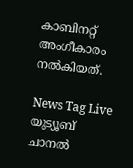കാബിനറ്റ് അംഗീകാരം നല്‍കിയത്.

News Tag Live യുട്യൂബ് ചാനല്‍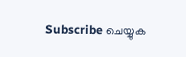Subscribe ചെയ്യുക